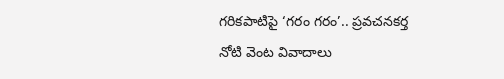గరికపాటిపై ‘గరం గరం’.. ప్రవచనకర్త నోటి వెంట వివాదాలు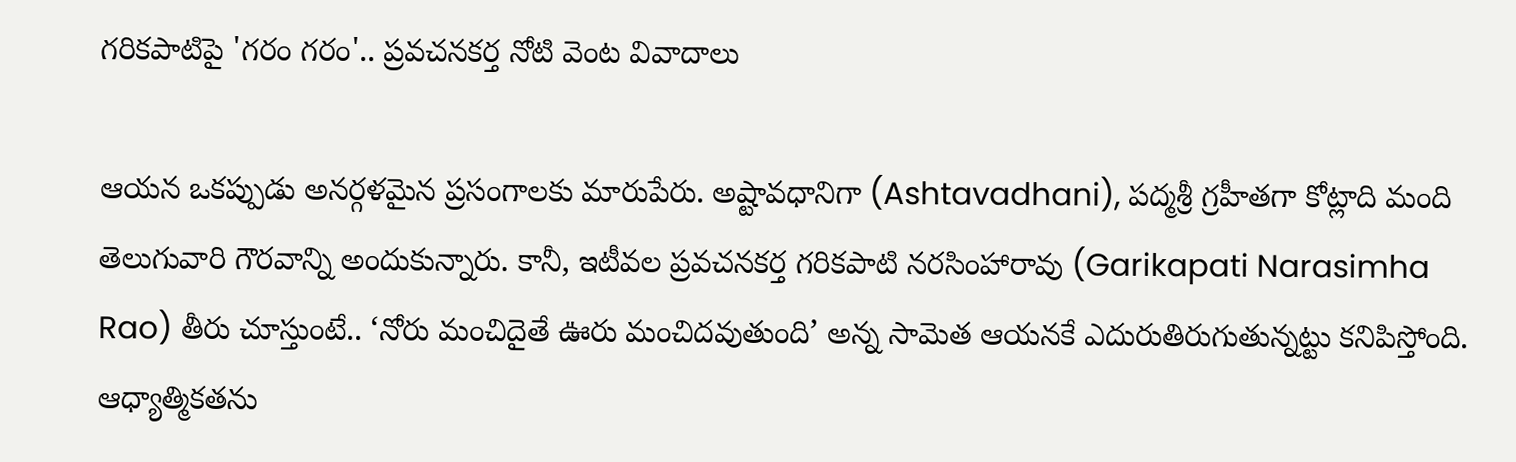గరికపాటిపై 'గరం గరం'.. ప్రవచనకర్త నోటి వెంట వివాదాలు

ఆయన ఒకప్పుడు అనర్గళమైన ప్రసంగాలకు మారుపేరు. అష్టావధానిగా (Ashtavadhani), పద్మశ్రీ గ్రహీతగా కోట్లాది మంది తెలుగువారి గౌరవాన్ని అందుకున్నారు. కానీ, ఇటీవల ప్రవచనకర్త గరికపాటి నరసింహారావు (Garikapati Narasimha Rao) తీరు చూస్తుంటే.. ‘నోరు మంచిదైతే ఊరు మంచిదవుతుంది’ అన్న సామెత ఆయనకే ఎదురుతిరుగుతున్నట్టు కనిపిస్తోంది. ఆధ్యాత్మికతను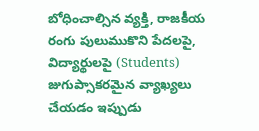బోధించాల్సిన వ్యక్తి, రాజకీయ రంగు పులుముకొని పేదలపై, విద్యార్థులపై (Students) జుగుప్సాకరమైన వ్యాఖ్యలు చేయడం ఇప్పుడు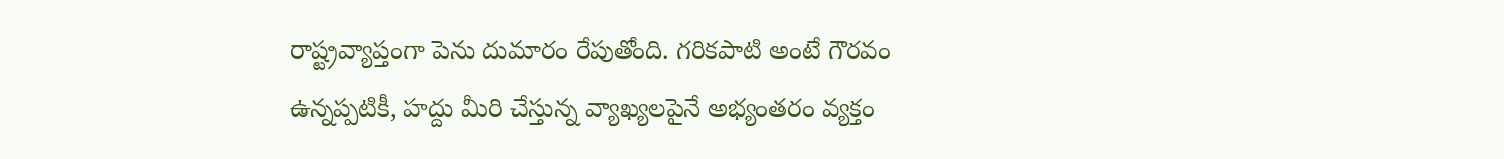రాష్ట్రవ్యాప్తంగా పెను దుమారం రేపుతోంది. గ‌రిక‌పాటి అంటే గౌర‌వం ఉన్న‌ప్ప‌టికీ, హ‌ద్దు మీరి చేస్తున్న‌ వ్యాఖ్య‌లపైనే అభ్యంత‌రం వ్య‌క్తం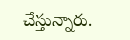చేస్తున్నారు.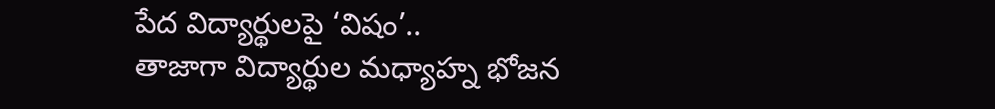పేద విద్యార్థులపై ‘విషం’..
తాజాగా విద్యార్థుల మధ్యాహ్న భోజన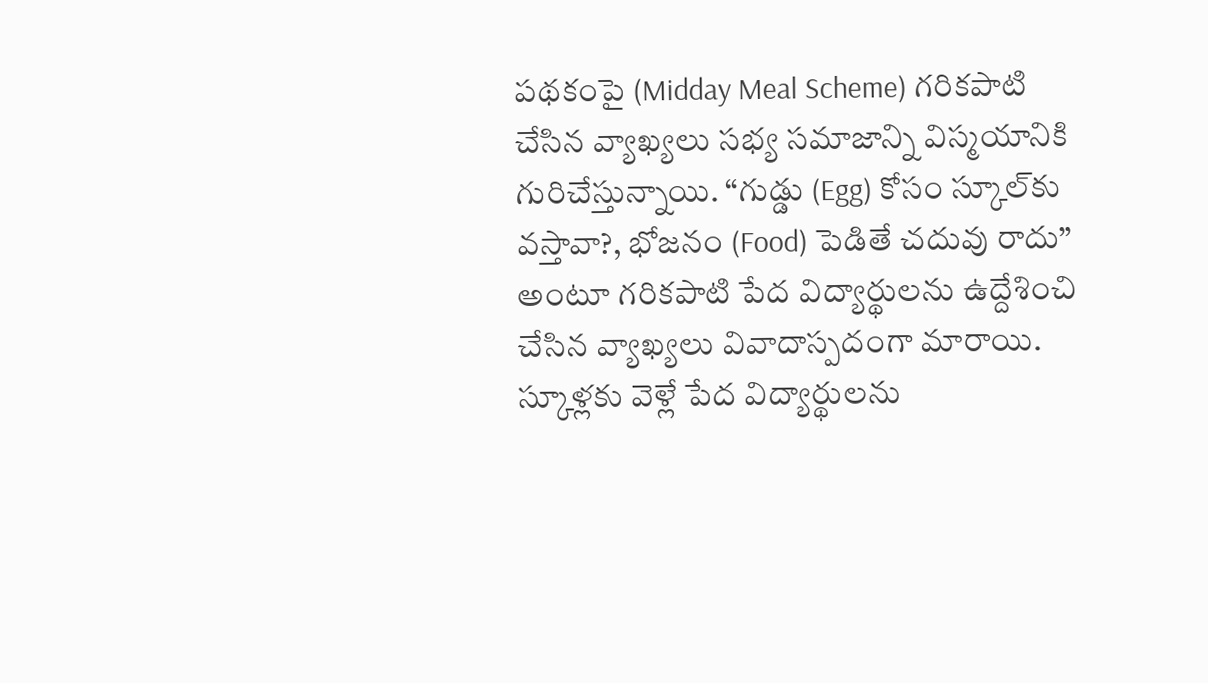పథకంపై (Midday Meal Scheme) గరికపాటి చేసిన వ్యాఖ్యలు సభ్య సమాజాన్ని విస్మయానికి గురిచేస్తున్నాయి. “గుడ్డు (Egg) కోసం స్కూల్‌కు వస్తావా?, భోజనం (Food) పెడితే చదువు రాదు” అంటూ గ‌రిక‌పాటి పేద విద్యార్థుల‌ను ఉద్దేశించి చేసిన వ్యాఖ్య‌లు వివాదాస్ప‌దంగా మారాయి. స్కూళ్లకు వెళ్లే పేద విద్యార్థులను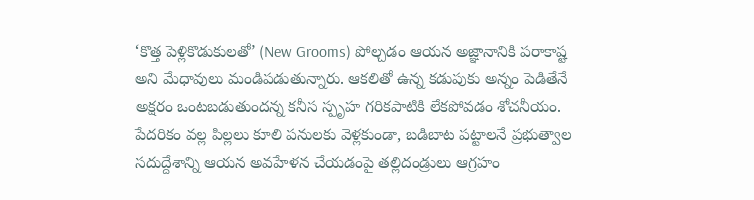‘కొత్త పెళ్లికొడుకులతో’ (New Grooms) పోల్చడం ఆయన అజ్ఞానానికి పరాకాష్ట అని మేధావులు మండిపడుతున్నారు. ఆకలితో ఉన్న కడుపుకు అన్నం పెడితేనే అక్షరం ఒంటబడుతుందన్న కనీస స్పృహ గరికపాటికి లేకపోవడం శోచనీయం. పేదరికం వల్ల పిల్లలు కూలి పనులకు వెళ్లకుండా, బడిబాట పట్టాలనే ప్రభుత్వాల సదుద్దేశాన్ని ఆయన అవహేళన చేయడంపై తల్లిదండ్రులు ఆగ్రహం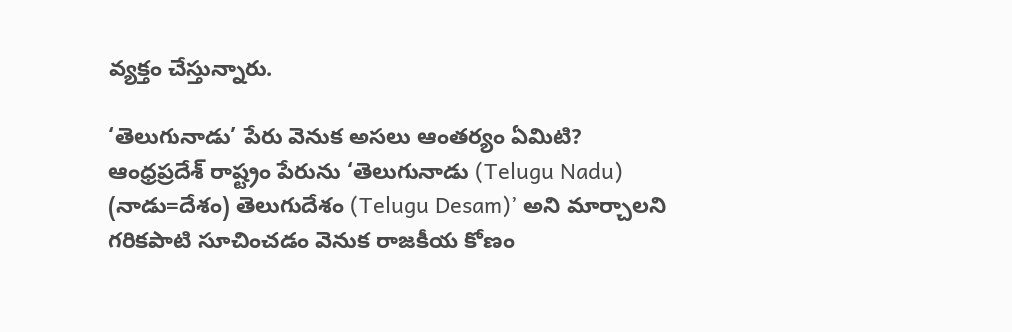వ్యక్తం చేస్తున్నారు.

‘తెలుగునాడు’ పేరు వెనుక అసలు ఆంతర్యం ఏమిటి?
ఆంధ్రప్రదేశ్ రాష్ట్రం పేరును ‘తెలుగునాడు (Telugu Nadu) (నాడు=దేశం) తెలుగుదేశం (Telugu Desam)’ అని మార్చాలని గరికపాటి సూచించడం వెనుక రాజకీయ కోణం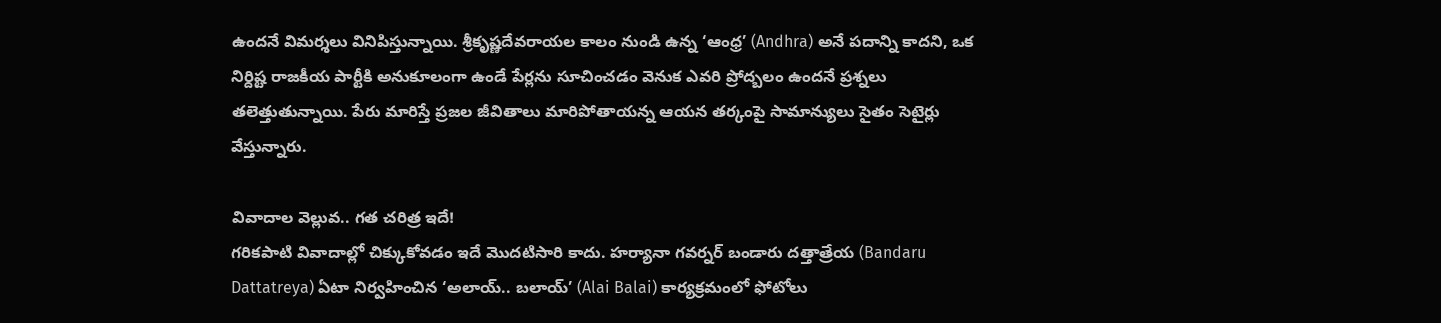ఉందనే విమర్శలు వినిపిస్తున్నాయి. శ్రీకృష్ణదేవరాయల కాలం నుండి ఉన్న ‘ఆంధ్ర’ (Andhra) అనే పదాన్ని కాదని, ఒక నిర్దిష్ట రాజకీయ పార్టీకి అనుకూలంగా ఉండే పేర్లను సూచించడం వెనుక ఎవరి ప్రోద్బలం ఉందనే ప్రశ్నలు తలెత్తుతున్నాయి. పేరు మారిస్తే ప్రజల జీవితాలు మారిపోతాయన్న ఆయన తర్కంపై సామాన్యులు సైతం సెటైర్లు వేస్తున్నారు.

వివాదాల వెల్లువ.. గత చరిత్ర ఇదే!
గరికపాటి వివాదాల్లో చిక్కుకోవడం ఇదే మొదటిసారి కాదు. హర్యానా గవర్నర్ బండారు ద‌త్తాత్రేయ (Bandaru Dattatreya) ఏటా నిర్వహించిన ‘అలాయ్‌.. బ‌లాయ్‌’ (Alai Balai) కార్యక్రమంలో ఫోటోలు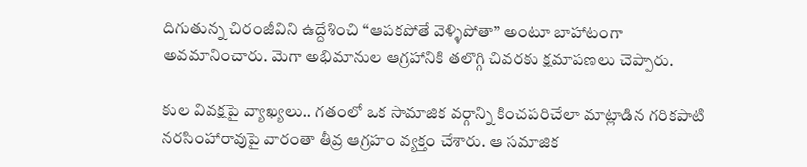దిగుతున్న చిరంజీవిని ఉద్దేశించి “ఆపకపోతే వెళ్ళిపోతా” అంటూ బాహాటంగా అవమానించారు. మెగా అభిమానుల ఆగ్రహానికి తలొగ్గి చివరకు క్షమాపణలు చెప్పారు.

కుల వివక్షపై వ్యాఖ్యలు.. గతంలో ఒక సామాజిక వర్గాన్ని కించపరిచేలా మాట్లాడిన గ‌రిక‌పాటి న‌ర‌సింహారావుపై వారంతా తీవ్ర ఆగ్ర‌హం వ్య‌క్తం చేశారు. ఆ స‌మాజిక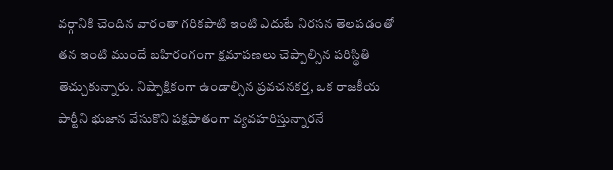వ‌ర్గానికి చెందిన వారంతా గ‌రిక‌పాటి ఇంటి ఎదుటే నిర‌స‌న తెల‌ప‌డంతో తన ఇంటి ముందే బహిరంగంగా క్షమాపణలు చెప్పాల్సిన పరిస్థితి తెచ్చుకున్నారు. నిష్పాక్షికంగా ఉండాల్సిన ప్రవచనకర్త, ఒక రాజకీయ పార్టీని భుజాన వేసుకొని పక్షపాతంగా వ్యవహరిస్తున్నారనే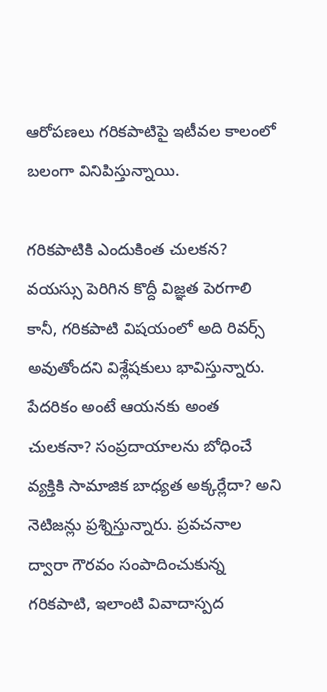ఆరోపణలు గ‌రిక‌పాటిపై ఇటీవ‌ల కాలంలో బలంగా వినిపిస్తున్నాయి.

గరికపాటికి ఎందుకింత చులకన?
వయస్సు పెరిగిన కొద్దీ విజ్ఞత పెరగాలి కానీ, గరికపాటి విషయంలో అది రివర్స్ అవుతోందని విశ్లేషకులు భావిస్తున్నారు. పేదరికం అంటే ఆయనకు అంత చులకనా? సంప్రదాయాలను బోధించే వ్యక్తికి సామాజిక బాధ్యత అక్కర్లేదా? అని నెటిజన్లు ప్రశ్నిస్తున్నారు. ప్రవచనాల ద్వారా గౌరవం సంపాదించుకున్న గరికపాటి, ఇలాంటి వివాదాస్పద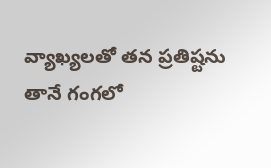వ్యాఖ్యలతో తన ప్రతిష్టను తానే గంగలో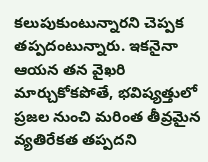కలుపుకుంటున్నారని చెప్పక తప్పదంటున్నారు. ఇకనైనా ఆయన తన వైఖరి మార్చుకోకపోతే, భవిష్యత్తులో ప్రజల నుంచి మరింత తీవ్రమైన వ్యతిరేకత తప్పదని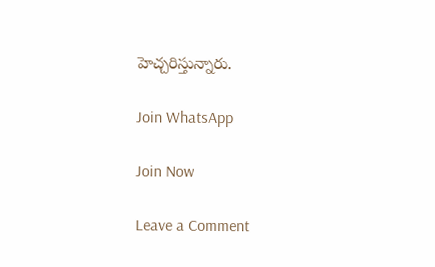హెచ్చ‌రిస్తున్నారు.

Join WhatsApp

Join Now

Leave a Comment